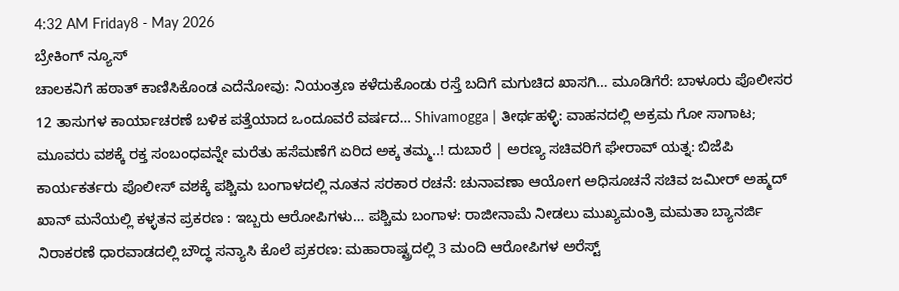4:32 AM Friday8 - May 2026
ಬ್ರೇಕಿಂಗ್ ನ್ಯೂಸ್
ಚಾಲಕನಿಗೆ ಹಠಾತ್ ಕಾಣಿಸಿಕೊಂಡ ಎದೆನೋವು: ನಿಯಂತ್ರಣ ಕಳೆದುಕೊಂಡು ರಸ್ತೆ ಬದಿಗೆ ಮಗುಚಿದ ಖಾಸಗಿ… ಮೂಡಿಗೆರೆ: ಬಾಳೂರು ಪೊಲೀಸರ 12 ತಾಸುಗಳ ಕಾರ್ಯಾಚರಣೆ ಬಳಿಕ ಪತ್ತೆಯಾದ ಒಂದೂವರೆ ವರ್ಷದ… Shivamogga | ತೀರ್ಥಹಳ್ಳಿ: ವಾಹನದಲ್ಲಿ ಅಕ್ರಮ ಗೋ ಸಾಗಾಟ; ಮೂವರು ವಶಕ್ಕೆ ರಕ್ತ ಸಂಬಂಧವನ್ನೇ ಮರೆತು ಹಸೆಮಣೆಗೆ ಏರಿದ ಅಕ್ಕ ತಮ್ಮ..! ದುಬಾರೆ | ಅರಣ್ಯ ಸಚಿವರಿಗೆ ಘೇರಾವ್ ಯತ್ನ: ಬಿಜೆಪಿ ಕಾರ್ಯಕರ್ತರು ಪೊಲೀಸ್ ವಶಕ್ಕೆ ಪಶ್ಚಿಮ ಬಂಗಾಳದಲ್ಲಿ ನೂತನ ಸರಕಾರ ರಚನೆ: ಚುನಾವಣಾ ಆಯೋಗ ಅಧಿಸೂಚನೆ ಸಚಿವ ಜಮೀರ್ ಅಹ್ಮದ್ ಖಾನ್ ಮನೆಯಲ್ಲಿ ಕಳ್ಳತನ ಪ್ರಕರಣ : ಇಬ್ಬರು ಆರೋಪಿಗಳು… ಪಶ್ಚಿಮ ಬಂಗಾಳ: ರಾಜೀನಾಮೆ ನೀಡಲು ಮುಖ್ಯಮಂತ್ರಿ ಮಮತಾ ಬ್ಯಾನರ್ಜಿ ನಿರಾಕರಣೆ ಧಾರವಾಡದಲ್ಲಿ ಬೌದ್ಧ ಸನ್ಯಾಸಿ ಕೊಲೆ ಪ್ರಕರಣ: ಮಹಾರಾಷ್ಟ್ರದಲ್ಲಿ 3 ಮಂದಿ ಆರೋಪಿಗಳ ಅರೆಸ್ಟ್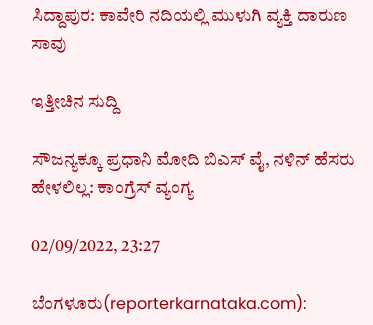ಸಿದ್ದಾಪುರ: ಕಾವೇರಿ ನದಿಯಲ್ಲಿ ಮುಳುಗಿ ವ್ಯಕ್ತಿ ದಾರುಣ ಸಾವು

ಇತ್ತೀಚಿನ ಸುದ್ದಿ

ಸೌಜನ್ಯಕ್ಕೂ ಪ್ರಧಾನಿ ಮೋದಿ ಬಿಎಸ್ ವೈ, ನಳಿನ್ ಹೆಸರು ಹೇಳಲಿಲ್ಲ: ಕಾಂಗ್ರೆಸ್ ವ್ಯಂಗ್ಯ

02/09/2022, 23:27

ಬೆಂಗಳೂರು(reporterkarnataka.com):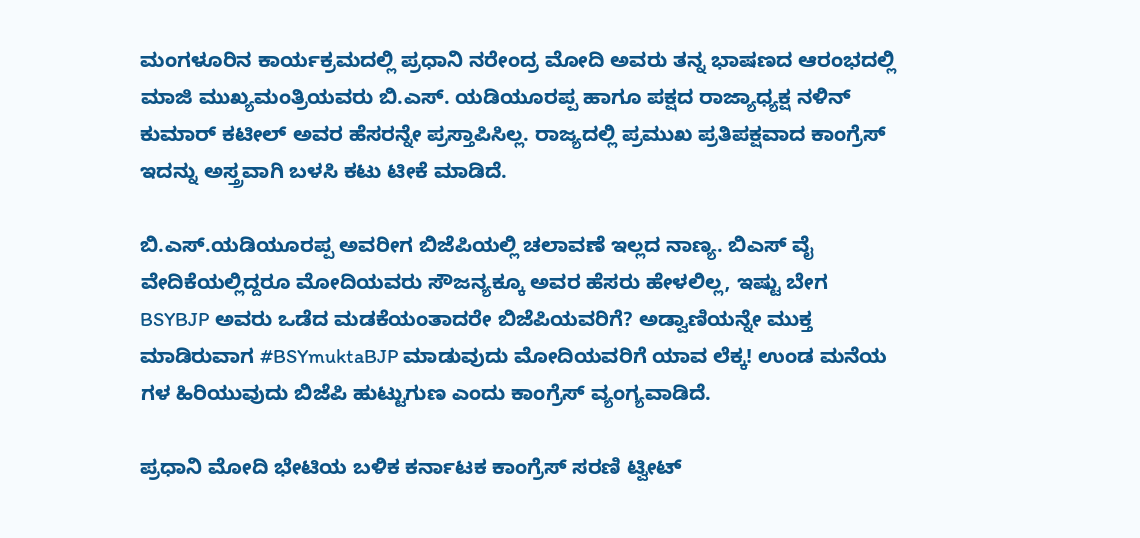ಮಂಗಳೂರಿನ ಕಾರ್ಯಕ್ರಮದಲ್ಲಿ ಪ್ರಧಾನಿ ನರೇಂದ್ರ ಮೋದಿ ಅವರು ತನ್ನ ಭಾಷಣದ ಆರಂಭದಲ್ಲಿ ಮಾಜಿ ಮುಖ್ಯಮಂತ್ರಿಯವರು ಬಿ.ಎಸ್. ಯಡಿಯೂರಪ್ಪ ಹಾಗೂ ಪಕ್ಷದ ರಾಜ್ಯಾಧ್ಯಕ್ಷ ನಳಿನ್ ಕುಮಾರ್ ಕಟೀಲ್ ಅವರ ಹೆಸರನ್ನೇ ಪ್ರಸ್ತಾಪಿಸಿಲ್ಲ. ರಾಜ್ಯದಲ್ಲಿ ಪ್ರಮುಖ ಪ್ರತಿಪಕ್ಷವಾದ ಕಾಂಗ್ರೆಸ್ ಇದನ್ನು ಅಸ್ತ್ರವಾಗಿ ಬಳಸಿ ಕಟು ಟೀಕೆ ಮಾಡಿದೆ.

ಬಿ.ಎಸ್.ಯಡಿಯೂರಪ್ಪ ಅವರೀಗ ಬಿಜೆಪಿಯಲ್ಲಿ ಚಲಾವಣೆ ಇಲ್ಲದ ನಾಣ್ಯ. ಬಿಎಸ್ ವೈ ವೇದಿಕೆಯಲ್ಲಿದ್ದರೂ ಮೋದಿಯವರು ಸೌಜನ್ಯಕ್ಕೂ ಅವರ ಹೆಸರು ಹೇಳಲಿಲ್ಲ, ಇಷ್ಟು ಬೇಗ BSYBJP ಅವರು ಒಡೆದ ಮಡಕೆಯಂತಾದರೇ ಬಿಜೆಪಿಯವರಿಗೆ? ಅಡ್ವಾಣಿಯನ್ನೇ ಮುಕ್ತ ಮಾಡಿರುವಾಗ #BSYmuktaBJP ಮಾಡುವುದು ಮೋದಿಯವರಿಗೆ ಯಾವ ಲೆಕ್ಕ! ಉಂಡ ಮನೆಯ ಗಳ ಹಿರಿಯುವುದು ಬಿಜೆಪಿ ಹುಟ್ಟುಗುಣ ಎಂದು ಕಾಂಗ್ರೆಸ್ ವ್ಯಂಗ್ಯವಾಡಿದೆ.

ಪ್ರಧಾನಿ ಮೋದಿ ಭೇಟಿಯ ಬಳಿಕ ಕರ್ನಾಟಕ ಕಾಂಗ್ರೆಸ್ ಸರಣಿ ಟ್ವೀಟ್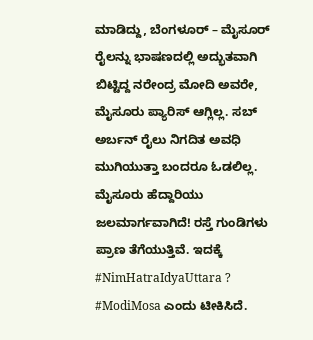ಮಾಡಿದ್ದು, ಬೆಂಗಳೂರ್ – ಮೈಸೂರ್ ರೈಲನ್ನು ಭಾಷಣದಲ್ಲಿ ಅದ್ಭುತವಾಗಿ ಬಿಟ್ಟಿದ್ದ ನರೇಂದ್ರ ಮೋದಿ ಅವರೇ, ಮೈಸೂರು ಪ್ಯಾರಿಸ್ ಆಗ್ಲಿಲ್ಲ. ಸಬ್ ಅರ್ಬನ್ ರೈಲು ನಿಗದಿತ ಅವಧಿ ಮುಗಿಯುತ್ತಾ ಬಂದರೂ ಓಡಲಿಲ್ಲ. ಮೈಸೂರು ಹೆದ್ದಾರಿಯು ಜಲಮಾರ್ಗವಾಗಿದೆ! ರಸ್ತೆ ಗುಂಡಿಗಳು ಪ್ರಾಣ ತೆಗೆಯುತ್ತಿವೆ. ಇದಕ್ಕೆ #NimHatraIdyaUttara ? #ModiMosa ಎಂದು ಟೀಕಿಸಿದೆ.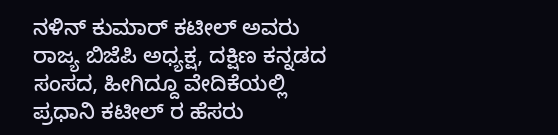ನಳಿನ್ ಕುಮಾರ್ ಕಟೀಲ್ ಅವರು ರಾಜ್ಯ ಬಿಜೆಪಿ ಅಧ್ಯಕ್ಷ, ದಕ್ಷಿಣ ಕನ್ನಡದ ಸಂಸದ, ಹೀಗಿದ್ದೂ ವೇದಿಕೆಯಲ್ಲಿ ಪ್ರಧಾನಿ ಕಟೀಲ್ ರ ಹೆಸರು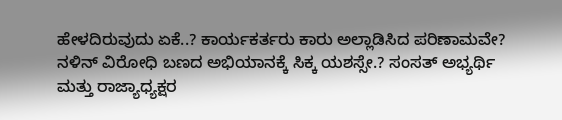ಹೇಳದಿರುವುದು ಏಕೆ..? ಕಾರ್ಯಕರ್ತರು ಕಾರು ಅಲ್ಲಾಡಿಸಿದ ಪರಿಣಾಮವೇ? ನಳಿನ್ ವಿರೋಧಿ ಬಣದ ಅಭಿಯಾನಕ್ಕೆ ಸಿಕ್ಕ ಯಶಸ್ಸೇ.? ಸಂಸತ್ ಅಭ್ಯರ್ಥಿ ಮತ್ತು ರಾಜ್ಯಾಧ್ಯಕ್ಷರ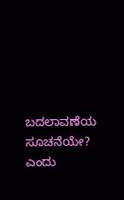ಬದಲಾವಣೆಯ ಸೂಚನೆಯೇ? ಎಂದು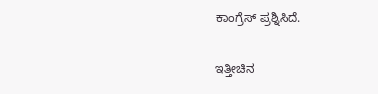ಕಾಂಗ್ರೆಸ್ ಪ್ರಶ್ನಿಸಿದೆ.

ಇತ್ತೀಚಿನ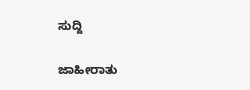ಸುದ್ದಿ

ಜಾಹೀರಾತು